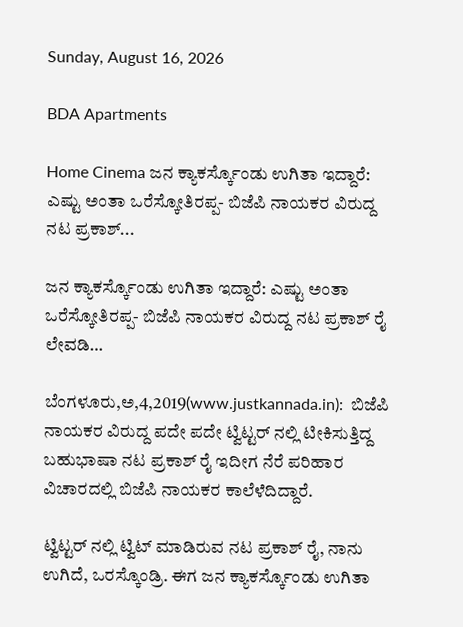Sunday, August 16, 2026

BDA Apartments

Home Cinema ಜನ ಕ್ಯಾಕರ್ಸ್ಕೊಂಡು ಉಗಿತಾ ಇದ್ದಾರೆ: ಎಷ್ಟು ಅಂತಾ ಒರೆಸ್ಕೋತಿರಪ್ಪ- ಬಿಜೆಪಿ ನಾಯಕರ ವಿರುದ್ದ ನಟ ಪ್ರಕಾಶ್...

ಜನ ಕ್ಯಾಕರ್ಸ್ಕೊಂಡು ಉಗಿತಾ ಇದ್ದಾರೆ: ಎಷ್ಟು ಅಂತಾ ಒರೆಸ್ಕೋತಿರಪ್ಪ- ಬಿಜೆಪಿ ನಾಯಕರ ವಿರುದ್ದ ನಟ ಪ್ರಕಾಶ್ ರೈ ಲೇವಡಿ…

ಬೆಂಗಳೂರು,ಅ,4,2019(www.justkannada.in):  ಬಿಜೆಪಿ ನಾಯಕರ ವಿರುದ್ದ ಪದೇ ಪದೇ ಟ್ವಿಟ್ಟರ್ ನಲ್ಲಿ ಟೀಕಿಸುತ್ತಿದ್ದ ಬಹುಭಾಷಾ ನಟ ಪ್ರಕಾಶ್ ರೈ ಇದೀಗ ನೆರೆ ಪರಿಹಾರ ವಿಚಾರದಲ್ಲಿ ಬಿಜೆಪಿ ನಾಯಕರ ಕಾಲೆಳೆದಿದ್ದಾರೆ.

ಟ್ವಿಟ್ಟರ್ ನಲ್ಲಿ ಟ್ವಿಟ್ ಮಾಡಿರುವ ನಟ ಪ್ರಕಾಶ್ ರೈ, ನಾನು ಉಗಿದೆ, ಒರಸ್ಕೊಂಡ್ರಿ. ಈಗ ಜನ ಕ್ಯಾಕರ್ಸ್ಕೊಂಡು ಉಗಿತಾ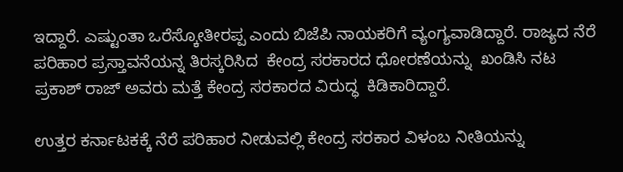ಇದ್ದಾರೆ. ಎಷ್ಟುಂತಾ ಒರೆಸ್ಕೋತೀರಪ್ಪ ಎಂದು ಬಿಜೆಪಿ ನಾಯಕರಿಗೆ ವ್ಯಂಗ್ಯವಾಡಿದ್ದಾರೆ. ರಾಜ್ಯದ ನೆರೆ ಪರಿಹಾರ ಪ್ರಸ್ತಾವನೆಯನ್ನ ತಿರಸ್ಕರಿಸಿದ  ಕೇಂದ್ರ ಸರಕಾರದ ಧೋರಣೆಯನ್ನು  ಖಂಡಿಸಿ ನಟ ಪ್ರಕಾಶ್ ರಾಜ್ ಅವರು ಮತ್ತೆ ಕೇಂದ್ರ ಸರಕಾರದ ವಿರುದ್ಧ  ಕಿಡಿಕಾರಿದ್ದಾರೆ.

ಉತ್ತರ ಕರ್ನಾಟಕಕ್ಕೆ ನೆರೆ ಪರಿಹಾರ ನೀಡುವಲ್ಲಿ ಕೇಂದ್ರ ಸರಕಾರ ವಿಳಂಬ ನೀತಿಯನ್ನು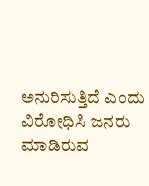ಅನುರಿಸುತ್ತಿದೆ ಎಂದು ವಿರೋಧಿಸಿ ಜನರು ಮಾಡಿರುವ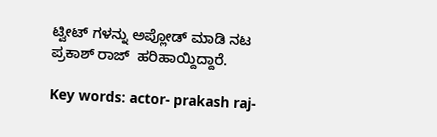ಟ್ವೀಟ್ ಗಳನ್ನು ಅಪ್ಲೋಡ್ ಮಾಡಿ ನಟ ಪ್ರಕಾಶ್ ರಾಜ್  ಹರಿಹಾಯ್ದಿದ್ದಾರೆ.

Key words: actor- prakash raj-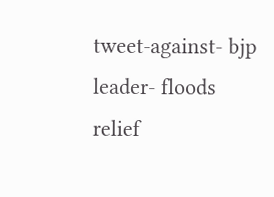tweet-against- bjp leader- floods relief